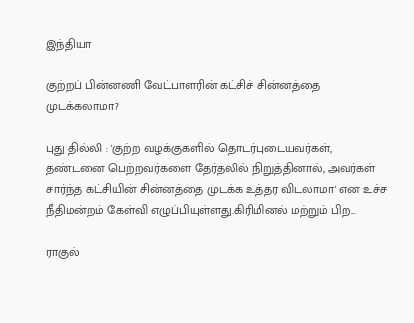இந்தியா

குற்றப் பின்னணி வேட்பாளரின் கட்சிச் சின்னத்தை முடக்கலாமா?

புது தில்லி : 'குற்ற வழக்குகளில் தொடர்புடையவர்கள், தண்டனை பெற்றவர்களை தேர்தலில் நிறுத்தினால், அவர்கள் சார்ந்த கட்சியின் சின்னத்தை முடக்க உத்தர விடலாமா' என உச்ச நீதிமன்றம் கேள்வி எழுப்பியுள்ளது.கிரிமினல் மற்றும் பிற...

ராகுல்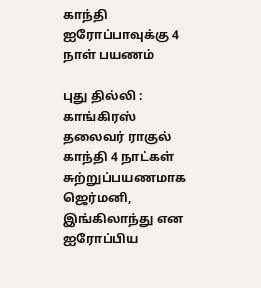காந்தி ஐரோப்பாவுக்கு 4 நாள் பயணம்

புது தில்லி : காங்கிரஸ் தலைவர் ராகுல் காந்தி 4 நாட்கள் சுற்றுப்பயணமாக ஜெர்மனி, இங்கிலாந்து என ஐரோப்பிய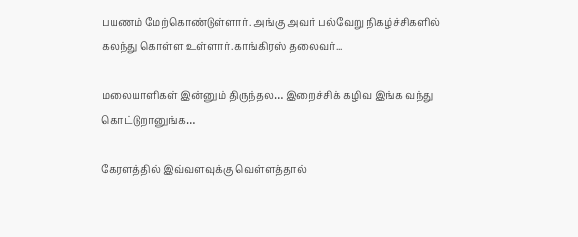பயணம் மேற்கொண்டுள்ளார். அங்கு அவர் பல்வேறு நிகழ்ச்சிகளில் கலந்து கொள்ள உள்ளார்.காங்கிரஸ் தலைவர்...

மலையாளிகள் இன்னும் திருந்தல… இறைச்சிக் கழிவ இங்க வந்து கொட்டுறானுங்க…

கேரளத்தில் இவ்வளவுக்கு வெள்ளத்தால்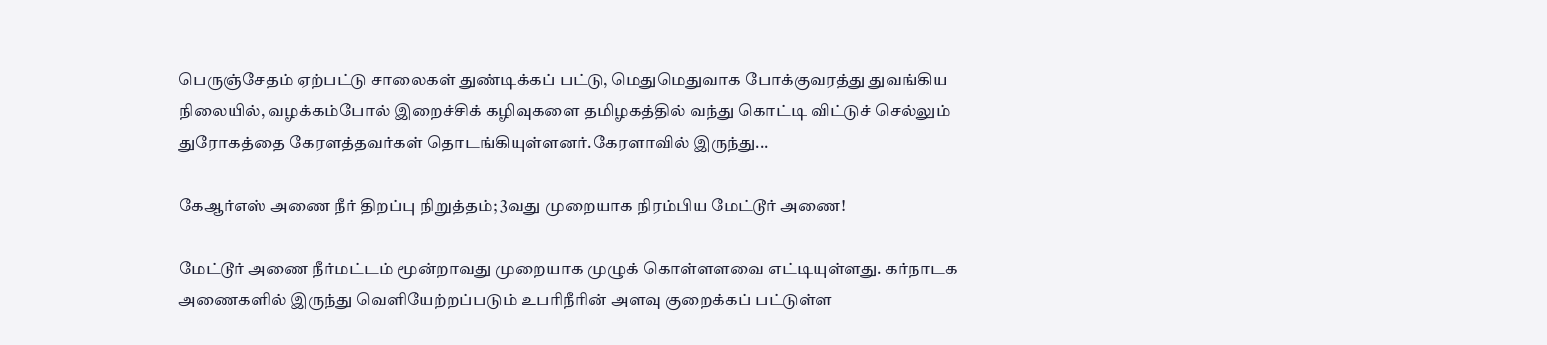பெருஞ்சேதம் ஏற்பட்டு சாலைகள் துண்டிக்கப் பட்டு, மெதுமெதுவாக போக்குவரத்து துவங்கிய நிலையில், வழக்கம்போல் இறைச்சிக் கழிவுகளை தமிழகத்தில் வந்து கொட்டி விட்டுச் செல்லும் துரோகத்தை கேரளத்தவர்கள் தொடங்கியுள்ளனர்.கேரளாவில் இருந்து...

கேஆர்எஸ் அணை நீர் திறப்பு நிறுத்தம்; 3வது முறையாக நிரம்பிய மேட்டூர் அணை!

மேட்டூர் அணை நீர்மட்டம் மூன்றாவது முறையாக முழுக் கொள்ளளவை எட்டியுள்ளது. கர்நாடக அணைகளில் இருந்து வெளியேற்றப்படும் உபரிநீரின் அளவு குறைக்கப் பட்டுள்ள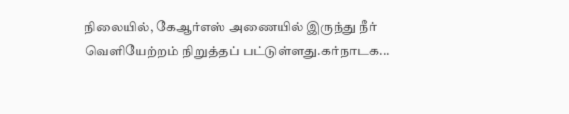நிலையில், கேஆர்எஸ் அணையில் இருந்து நீர் வெளியேற்றம் நிறுத்தப் பட்டுள்ளது.கர்நாடக...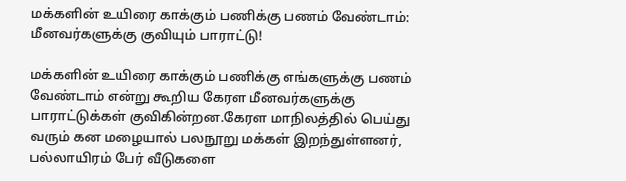மக்களின் உயிரை காக்கும் பணிக்கு பணம் வேண்டாம்: மீனவர்களுக்கு குவியும் பாராட்டு!

மக்களின் உயிரை காக்கும் பணிக்கு எங்களுக்கு பணம் வேண்டாம் என்று கூறிய கேரள மீனவர்களுக்கு பாராட்டுக்கள் குவிகின்றன.கேரள மாநிலத்தில் பெய்து வரும் கன மழையால் பலநூறு மக்கள் இறந்துள்ளனர், பல்லாயிரம் பேர் வீடுகளை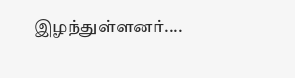இழந்துள்ளனர்....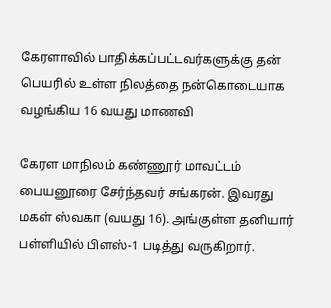கேரளாவில் பாதிக்கப்பட்டவர்களுக்கு தன் பெயரில் உள்ள நிலத்தை நன்கொடையாக வழங்கிய 16 வயது மாணவி

கேரள மாநிலம் கண்ணூர் மாவட்டம் பையனூரை சேர்ந்தவர் சங்கரன். இவரது மகள் ஸ்வகா (வயது 16). அங்குள்ள தனியார் பள்ளியில் பிளஸ்-1 படித்து வருகிறார்.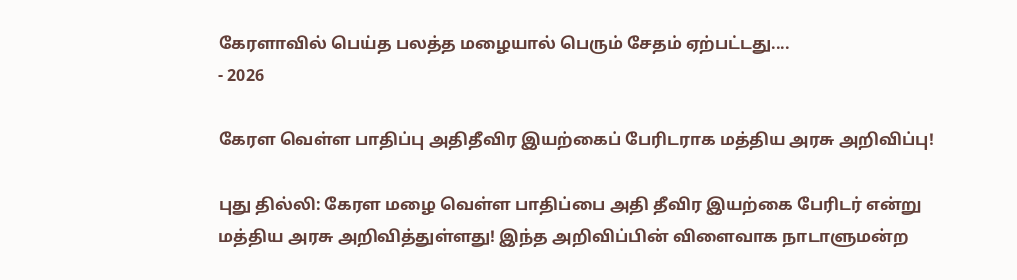கேரளாவில் பெய்த பலத்த மழையால் பெரும் சேதம் ஏற்பட்டது....
- 2026

கேரள வெள்ள பாதிப்பு அதிதீவிர இயற்கைப் பேரிடராக மத்திய அரசு அறிவிப்பு!

புது தில்லி: கேரள மழை வெள்ள பாதிப்பை அதி தீவிர இயற்கை பேரிடர் என்று மத்திய அரசு அறிவித்துள்ளது! இந்த அறிவிப்பின் விளைவாக நாடாளுமன்ற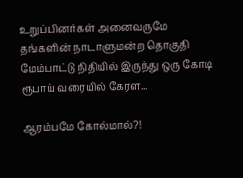உறுப்பினர்கள் அனைவருமே தங்களின் நாடாளுமன்ற தொகுதி மேம்பாட்டு நிதியில் இருந்து ஒரு கோடி ரூபாய் வரையில் கேரள...

ஆரம்பமே கோல்மால்?!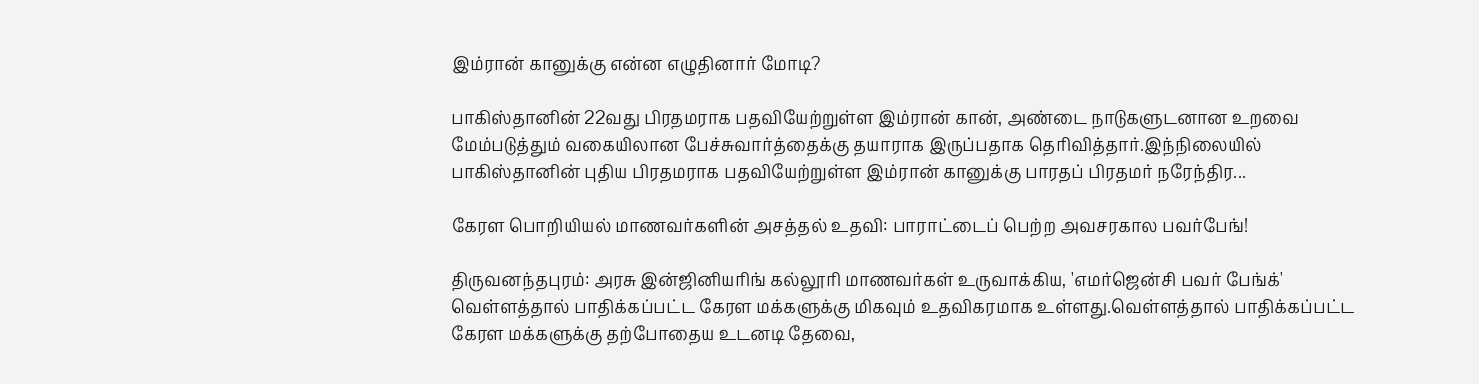இம்ரான் கானுக்கு என்ன எழுதினார் மோடி?

பாகிஸ்தானின் 22வது பிரதமராக பதவியேற்றுள்ள இம்ரான் கான், அண்டை நாடுகளுடனான உறவை மேம்படுத்தும் வகையிலான பேச்சுவார்த்தைக்கு தயாராக இருப்பதாக தெரிவித்தார்.இந்நிலையில் பாகிஸ்தானின் புதிய பிரதமராக பதவியேற்றுள்ள இம்ரான் கானுக்கு பாரதப் பிரதமர் நரேந்திர...

கேரள பொறியியல் மாணவர்களின் அசத்தல் உதவி: பாராட்டைப் பெற்ற அவசரகால பவர்பேங்!

திருவனந்தபுரம்: அரசு இன்ஜினியரிங் கல்லூரி மாணவர்கள் உருவாக்கிய, 'எமர்ஜென்சி பவர் பேங்க்' வெள்ளத்தால் பாதிக்கப்பட்ட கேரள மக்களுக்கு மிகவும் உதவிகரமாக உள்ளது.வெள்ளத்தால் பாதிக்கப்பட்ட கேரள மக்களுக்கு தற்போதைய உடனடி தேவை,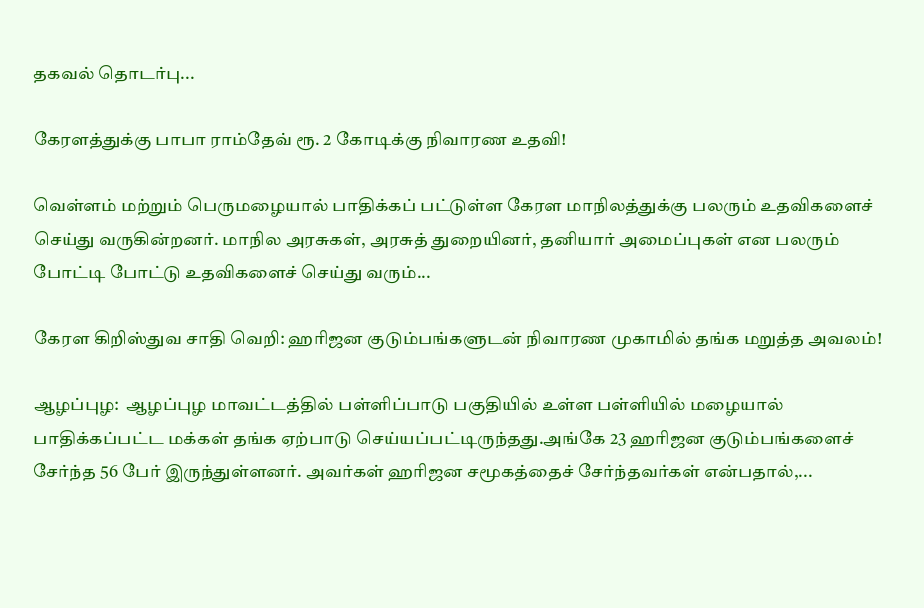தகவல் தொடர்பு...

கேரளத்துக்கு பாபா ராம்தேவ் ரூ. 2 கோடிக்கு நிவாரண உதவி!

வெள்ளம் மற்றும் பெருமழையால் பாதிக்கப் பட்டுள்ள கேரள மாநிலத்துக்கு பலரும் உதவிகளைச் செய்து வருகின்றனர். மாநில அரசுகள், அரசுத் துறையினர், தனியார் அமைப்புகள் என பலரும் போட்டி போட்டு உதவிகளைச் செய்து வரும்...

கேரள கிறிஸ்துவ சாதி வெறி: ஹரிஜன குடும்பங்களுடன் நிவாரண முகாமில் தங்க மறுத்த அவலம்!

ஆழப்புழ:  ஆழப்புழ மாவட்டத்தில் பள்ளிப்பாடு பகுதியில் உள்ள பள்ளியில் மழையால் பாதிக்கப்பட்ட மக்கள் தங்க ஏற்பாடு செய்யப்பட்டிருந்தது.அங்கே 23 ஹரிஜன குடும்பங்களைச் சேர்ந்த 56 பேர் இருந்துள்ளனர். அவர்கள் ஹரிஜன சமூகத்தைச் சேர்ந்தவர்கள் என்பதால்,...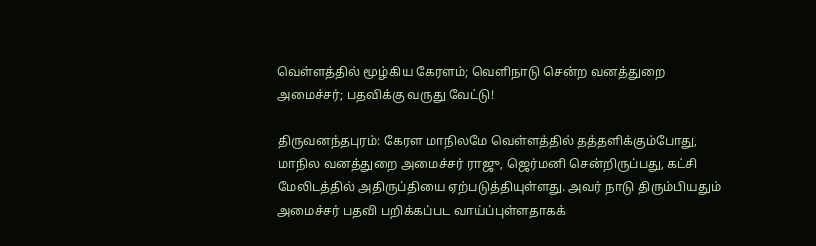வெள்ளத்தில் மூழ்கிய கேரளம்; வெளிநாடு சென்ற வனத்துறை அமைச்சர்; பதவிக்கு வருது வேட்டு!

திருவனந்தபுரம்: கேரள மாநிலமே வெள்ளத்தில் தத்தளிக்கும்போது, மாநில வனத்துறை அமைச்சர் ராஜு, ஜெர்மனி சென்றிருப்பது, கட்சி மேலிடத்தில் அதிருப்தியை ஏற்படுத்தியுள்ளது. அவர் நாடு திரும்பியதும் அமைச்சர் பதவி பறிக்கப்பட வாய்ப்புள்ளதாகக்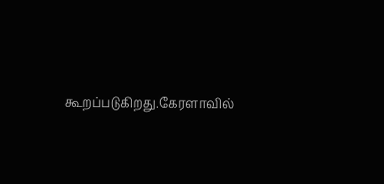கூறப்படுகிறது.கேரளாவில்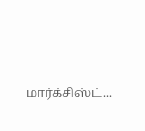மார்க்சிஸ்ட்...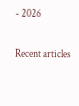- 2026

Recent articles